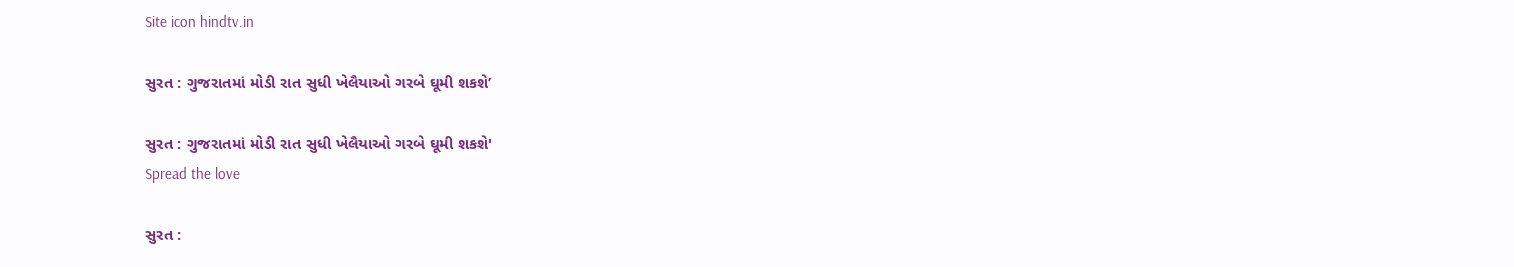Site icon hindtv.in

સુરત : ગુજરાતમાં મોડી રાત સુધી ખેલૈયાઓ ગરબે ઘૂમી શકશે’

સુરત : ગુજરાતમાં મોડી રાત સુધી ખેલૈયાઓ ગરબે ઘૂમી શકશે'
Spread the love

સુરત :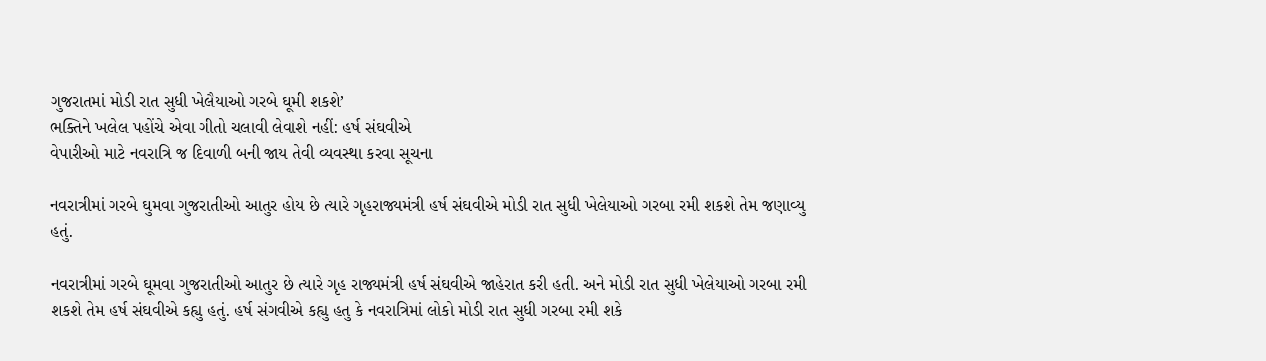ગુજરાતમાં મોડી રાત સુધી ખેલૈયાઓ ગરબે ઘૂમી શકશે’
ભક્તિને ખલેલ પહોંચે એવા ગીતો ચલાવી લેવાશે નહીં: હર્ષ સંઘવીએ
વેપારીઓ માટે નવરાત્રિ જ દિવાળી બની જાય તેવી વ્યવસ્થા કરવા સૂચના

નવરાત્રીમાં ગરબે ઘુમવા ગુજરાતીઓ આતુર હોય છે ત્યારે ગૃહરાજ્યમંત્રી હર્ષ સંઘવીએ મોડી રાત સુધી ખેલેયાઓ ગરબા રમી શકશે તેમ જણાવ્યુ હતું.

નવરાત્રીમાં ગરબે ઘૂમવા ગુજરાતીઓ આતુર છે ત્યારે ગૃહ રાજ્યમંત્રી હર્ષ સંઘવીએ જાહેરાત કરી હતી. અને મોડી રાત સુધી ખેલેયાઓ ગરબા રમી શકશે તેમ હર્ષ સંઘવીએ કહ્યુ હતું. હર્ષ સંગવીએ કહ્યુ હતુ કે નવરાત્રિમાં લોકો મોડી રાત સુધી ગરબા રમી શકે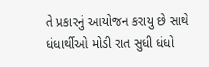તે પ્રકારનું આયોજન કરાયુ છે સાથે ધંધાર્થીઓ મોડી રાત સુધી ધંધો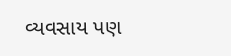વ્યવસાય પણ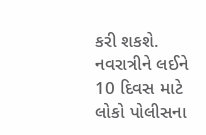કરી શકશે. નવરાત્રીને લઈને 10 દિવસ માટે લોકો પોલીસના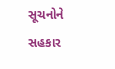સૂચનોને સહકાર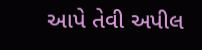આપે તેવી અપીલ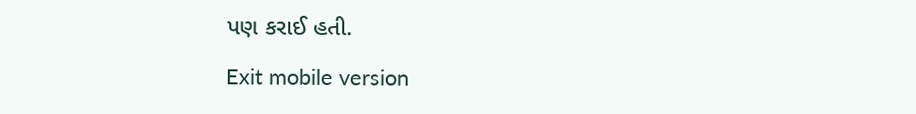પણ કરાઈ હતી.

Exit mobile version